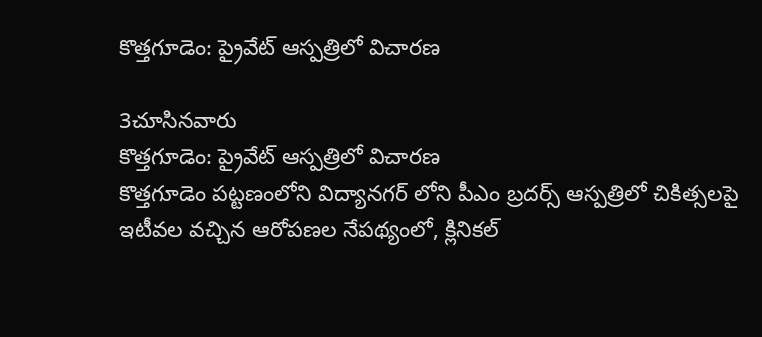కొత్తగూడెం: ప్రైవేట్ ఆస్పత్రిలో విచారణ

3చూసినవారు
కొత్తగూడెం: ప్రైవేట్ ఆస్పత్రిలో విచారణ
కొత్తగూడెం పట్టణంలోని విద్యానగర్ లోని పీఎం బ్రదర్స్ ఆస్పత్రిలో చికిత్సలపై ఇటీవల వచ్చిన ఆరోపణల నేపథ్యంలో, క్లినికల్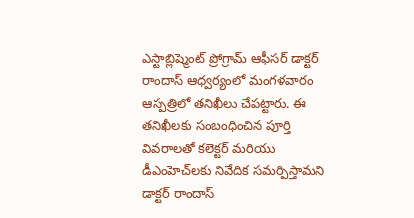ఎస్టాబ్లిష్మెంట్ ప్రోగ్రామ్ ఆఫీసర్ డాక్టర్ రాందాస్ ఆధ్వర్యంలో మంగళవారం ఆస్పత్రిలో తనిఖీలు చేపట్టారు. ఈ తనిఖీలకు సంబంధించిన పూర్తి వివరాలతో కలెక్టర్ మరియు డీఎంహెచ్‌లకు నివేదిక సమర్పిస్తామని డాక్టర్ రాందాస్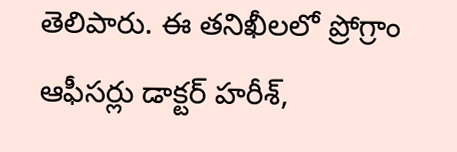తెలిపారు. ఈ తనిఖీలలో ప్రోగ్రాం ఆఫీసర్లు డాక్టర్ హరీశ్,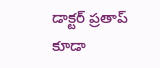డాక్టర్ ప్రతాప్ కూడా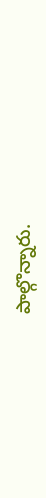పాల్గొన్నారు.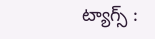ట్యాగ్స్ :